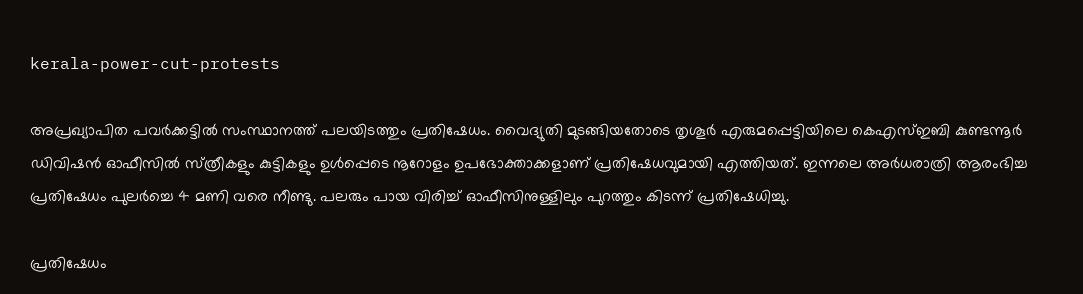kerala-power-cut-protests

അപ്രഖ്യാപിത പവര്‍ക്കട്ടില്‍ സംസ്ഥാനത്ത് പലയിടത്തും പ്രതിഷേധം. വൈദ്യുതി മുടങ്ങിയതോടെ തൃശൂര്‍ എരുമപ്പെട്ടിയിലെ കെഎസ്ഇബി കുണ്ടന്നൂര്‍ ഡിവിഷന്‍ ഓഫീസില്‍ സ്‍ത്രീകളും കുട്ടികളും ഉള്‍പ്പെടെ നൂറോളം ഉപഭോക്താക്കളാണ് പ്രതിഷേധവുമായി എത്തിയത്. ഇന്നലെ അര്‍ധരാത്രി ആരംഭിച്ച പ്രതിഷേധം പുലര്‍ച്ചെ 4 മണി വരെ നീണ്ടു. പലരും പായ വിരിച്ച് ഓഫീസിനുള്ളിലും പുറത്തും കിടന്ന് പ്രതിഷേധിച്ചു.

പ്രതിഷേധം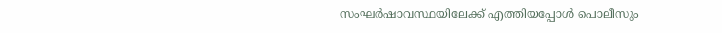സംഘര്‍ഷാവസ്ഥയിലേക്ക് എത്തിയപ്പോള്‍ പൊലീസും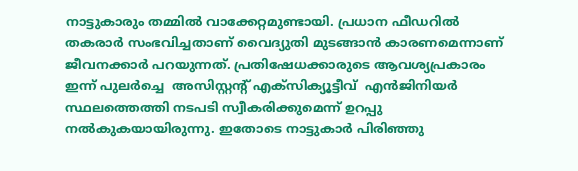നാട്ടുകാരും തമ്മില്‍ വാക്കേറ്റമുണ്ടായി. പ്രധാന ഫീഡറില്‍ തകരാര്‍ സംഭവിച്ചതാണ് വൈദ്യുതി മുടങ്ങാന്‍ കാരണമെന്നാണ് ജീവനക്കാര്‍ പറയുന്നത്. പ്രതിഷേധക്കാരുടെ ആവശ്യപ്രകാരം ഇന്ന് പുലര്‍ച്ചെ  അസിസ്റ്റന്‍റ് എക്‌സിക്യൂട്ടീവ്  എന്‍ജിനിയര്‍ സ്ഥലത്തെത്തി നടപടി സ്വീകരിക്കുമെന്ന് ഉറപ്പു നല്‍കുകയായിരുന്നു. ഇതോടെ നാട്ടുകാര്‍ പിരിഞ്ഞു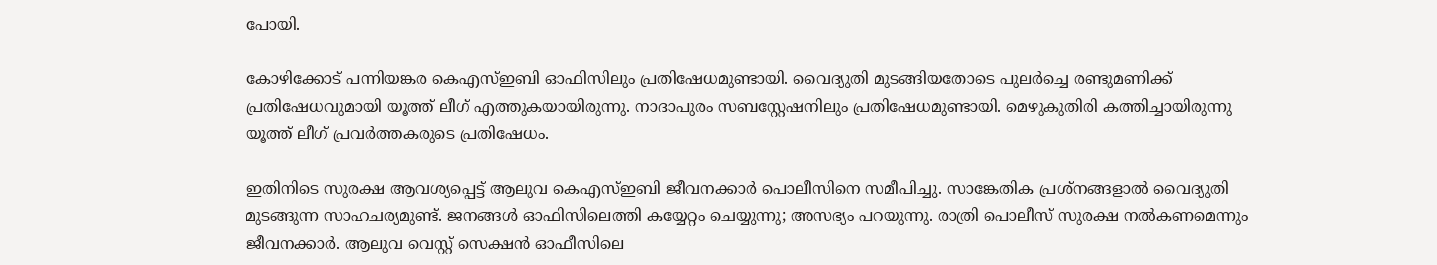പോയി.

കോഴിക്കോട് പന്നിയങ്കര കെഎസ്ഇബി ഓഫിസിലും പ്രതിഷേധമുണ്ടായി. വൈദ്യുതി മുടങ്ങിയതോടെ പുലര്‍ച്ചെ രണ്ടുമണിക്ക് പ്രതിഷേധവുമായി യൂത്ത് ലീഗ് എത്തുകയായിരുന്നു. നാദാപുരം സബസ്റ്റേഷനിലും പ്രതിഷേധമുണ്ടായി. മെഴുകുതിരി കത്തിച്ചായിരുന്നു യൂത്ത് ലീഗ് പ്രവര്‍ത്തകരുടെ പ്രതിഷേധം.

ഇതിനിടെ സുരക്ഷ ആവശ്യപ്പെട്ട് ആലുവ കെഎസ്ഇബി ജീവനക്കാര്‍ പൊലീസിനെ സമീപിച്ചു. സാങ്കേതിക പ്രശ്നങ്ങളാല്‍ വൈദ്യുതി മുടങ്ങുന്ന സാഹചര്യമുണ്ട്. ജനങ്ങള്‍ ഓഫിസിലെത്തി കയ്യേറ്റം ചെയ്യുന്നു; അസഭ്യം പറയുന്നു. രാത്രി പൊലീസ് സുരക്ഷ നല്‍കണമെന്നും ജീവനക്കാര്‍. ആലുവ വെസ്റ്റ് സെക്ഷൻ ഓഫീസിലെ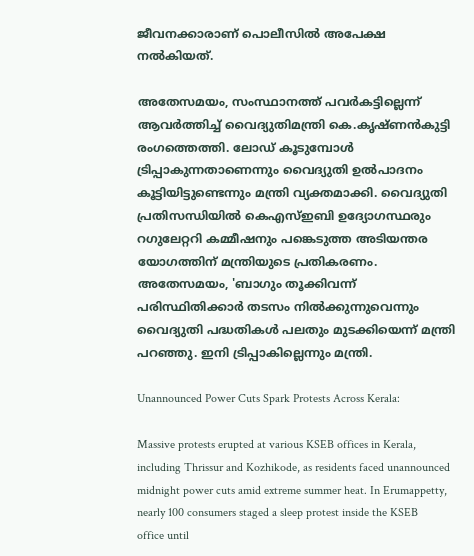ജീവനക്കാരാണ് പൊലീസിൽ അപേക്ഷ നൽകിയത്.

അതേസമയം, സംസ്ഥാനത്ത് പവര്‍കട്ടില്ലെന്ന് ആവര്‍ത്തിച്ച് വൈദ്യുതിമന്ത്രി കെ.കൃഷ്ണന്‍കുട്ടി രംഗത്തെത്തി. ലോഡ് കൂടുമ്പോള്‍ ട്രിപ്പാകുന്നതാണെന്നും വൈദ്യുതി ഉല്‍പാദനം കൂട്ടിയിട്ടുണ്ടെന്നും മന്ത്രി വ്യക്തമാക്കി. വൈദ്യുതി പ്രതിസന്ധിയില്‍ കെഎസ്ഇബി ഉദ്യോഗസ്ഥരും റഗുലേറ്ററി കമ്മീഷനും പങ്കെടുത്ത അടിയന്തര യോഗത്തിന് മന്ത്രിയുടെ പ്രതികരണം. അതേസമയം, 'ബാഗും തൂക്കിവന്ന് പരിസ്ഥിതിക്കാര്‍ തടസം നില്‍ക്കുന്നുവെന്നും വൈദ്യുതി പദ്ധതികള്‍ പലതും മുടക്കിയെന്ന് മന്ത്രി പറഞ്ഞു. ഇനി ട്രിപ്പാകില്ലെന്നും മന്ത്രി.

Unannounced Power Cuts Spark Protests Across Kerala:

Massive protests erupted at various KSEB offices in Kerala, including Thrissur and Kozhikode, as residents faced unannounced midnight power cuts amid extreme summer heat. In Erumappetty, nearly 100 consumers staged a sleep protest inside the KSEB office until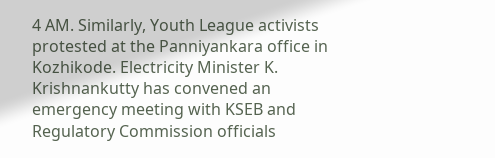4 AM. Similarly, Youth League activists protested at the Panniyankara office in Kozhikode. Electricity Minister K. Krishnankutty has convened an emergency meeting with KSEB and Regulatory Commission officials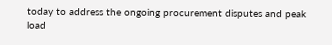today to address the ongoing procurement disputes and peak load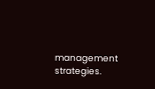management strategies.